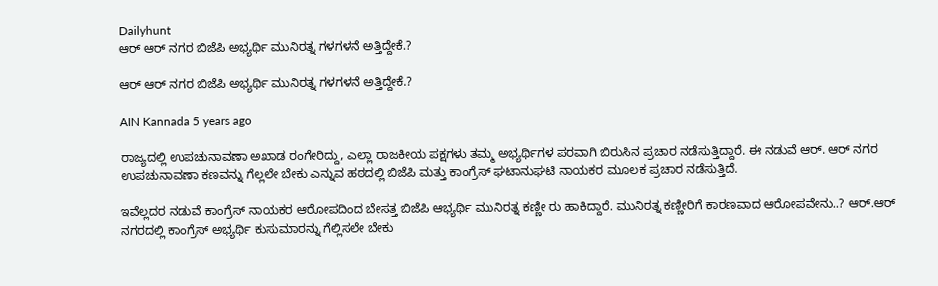Dailyhunt
ಆರ್ ಆರ್ ನಗರ ಬಿಜೆಪಿ ಅಭ್ಯರ್ಥಿ ಮುನಿರತ್ನ ಗಳಗಳನೆ ಅತ್ತಿದ್ದೇಕೆ.?

ಆರ್ ಆರ್ ನಗರ ಬಿಜೆಪಿ ಅಭ್ಯರ್ಥಿ ಮುನಿರತ್ನ ಗಳಗಳನೆ ಅತ್ತಿದ್ದೇಕೆ.?

AIN Kannada 5 years ago

ರಾಜ್ಯದಲ್ಲಿ ಉಪಚುನಾವಣಾ ಅಖಾಡ ರಂಗೇರಿದ್ದು, ಎಲ್ಲಾ ರಾಜಕೀಯ ಪಕ್ಷಗಳು ತಮ್ಮ ಅಭ್ಯರ್ಥಿಗಳ ಪರವಾಗಿ ಬಿರುಸಿನ ಪ್ರಚಾರ ನಡೆಸುತ್ತಿದ್ದಾರೆ. ಈ ನಡುವೆ ಆರ್. ಆರ್ ನಗರ ಉಪಚುನಾವಣಾ ಕಣವನ್ನು ಗೆಲ್ಲಲೇ ಬೇಕು ಎನ್ನುವ ಹಠದಲ್ಲಿ ಬಿಜೆಪಿ ಮತ್ತು ಕಾಂಗ್ರೆಸ್ ಘಟಾನುಘಟಿ ನಾಯಕರ ಮೂಲಕ ಪ್ರಚಾರ ನಡೆಸುತ್ತಿದೆ.

ಇವೆಲ್ಲದರ ನಡುವೆ ಕಾಂಗ್ರೆಸ್ ನಾಯಕರ ಆರೋಪದಿಂದ ಬೇಸತ್ತ ಬಿಜೆಪಿ ಆಭ್ಯರ್ಥಿ ಮುನಿರತ್ನ ಕಣ್ಣೀ ರು ಹಾಕಿದ್ದಾರೆ. ಮುನಿರತ್ನ ಕಣ್ಣೀರಿಗೆ ಕಾರಣವಾದ ಆರೋಪವೇನು..? ಆರ್.ಆರ್ ನಗರದಲ್ಲಿ ಕಾಂಗ್ರೆಸ್ ಅಭ್ಯರ್ಥಿ ಕುಸುಮಾರನ್ನು ಗೆಲ್ಲಿಸಲೇ ಬೇಕು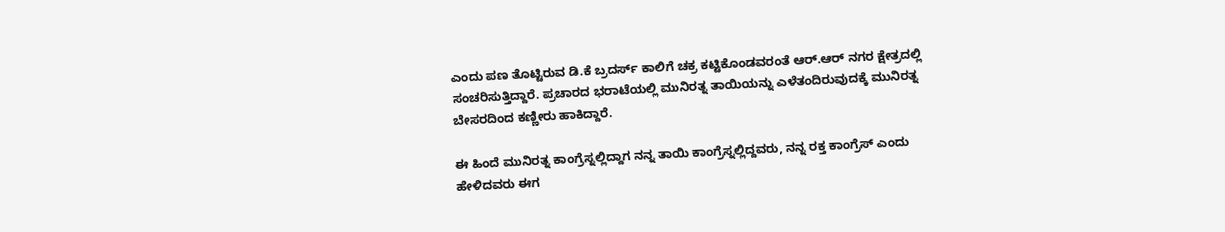ಎಂದು ಪಣ ತೊಟ್ಟಿರುವ ಡಿ.ಕೆ ಬ್ರದರ್ಸ್ ಕಾಲಿಗೆ ಚಕ್ರ ಕಟ್ಟಿಕೊಂಡವರಂತೆ ಆರ್.ಆರ್ ನಗರ ಕ್ಷೇತ್ರದಲ್ಲಿ ಸಂಚರಿಸುತ್ತಿದ್ದಾರೆ. ಪ್ರಚಾರದ ಭರಾಟೆಯಲ್ಲಿ ಮುನಿರತ್ನ ತಾಯಿಯನ್ನು ಎಳೆತಂದಿರುವುದಕ್ಕೆ ಮುನಿರತ್ನ ಬೇಸರದಿಂದ ಕಣ್ಣೀರು ಹಾಕಿದ್ದಾರೆ.

ಈ ಹಿಂದೆ ಮುನಿರತ್ನ ಕಾಂಗ್ರೆಸ್ನಲ್ಲಿದ್ದಾಗ ನನ್ನ ತಾಯಿ ಕಾಂಗ್ರೆಸ್ನಲ್ಲಿದ್ದವರು, ನನ್ನ ರಕ್ತ ಕಾಂಗ್ರೆಸ್ ಎಂದು ಹೇಳಿದವರು ಈಗ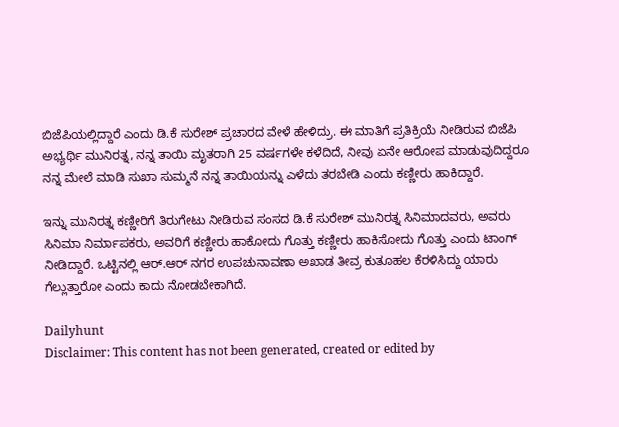ಬಿಜೆಪಿಯಲ್ಲಿದ್ದಾರೆ ಎಂದು ಡಿ.ಕೆ ಸುರೇಶ್ ಪ್ರಚಾರದ ವೇಳೆ ಹೇಳಿದ್ರು. ಈ ಮಾತಿಗೆ ಪ್ರತಿಕ್ರಿಯೆ ನೀಡಿರುವ ಬಿಜೆಪಿ ಅಭ್ಯರ್ಥಿ ಮುನಿರತ್ನ, ನನ್ನ ತಾಯಿ ಮೃತರಾಗಿ 25 ವರ್ಷಗಳೇ ಕಳೆದಿದೆ, ನೀವು ಏನೇ ಆರೋಪ ಮಾಡುವುದಿದ್ದರೂ ನನ್ನ ಮೇಲೆ ಮಾಡಿ ಸುಖಾ ಸುಮ್ಮನೆ ನನ್ನ ತಾಯಿಯನ್ನು ಎಳೆದು ತರಬೇಡಿ ಎಂದು ಕಣ್ಣೀರು ಹಾಕಿದ್ದಾರೆ.

ಇನ್ನು ಮುನಿರತ್ನ ಕಣ್ಣೀರಿಗೆ ತಿರುಗೇಟು ನೀಡಿರುವ ಸಂಸದ ಡಿ.ಕೆ ಸುರೇಶ್ ಮುನಿರತ್ನ ಸಿನಿಮಾದವರು, ಅವರು ಸಿನಿಮಾ ನಿರ್ಮಾಪಕರು, ಅವರಿಗೆ ಕಣ್ಣೀರು ಹಾಕೋದು ಗೊತ್ತು ಕಣ್ಣೀರು ಹಾಕಿಸೋದು ಗೊತ್ತು ಎಂದು ಟಾಂಗ್ ನೀಡಿದ್ದಾರೆ. ಒಟ್ಟಿನಲ್ಲಿ ಆರ್.ಆರ್ ನಗರ ಉಪಚುನಾವಣಾ ಅಖಾಡ ತೀವ್ರ ಕುತೂಹಲ ಕೆರಳಿಸಿದ್ದು ಯಾರು ಗೆಲ್ಲುತ್ತಾರೋ ಎಂದು ಕಾದು ನೋಡಬೇಕಾಗಿದೆ.

Dailyhunt
Disclaimer: This content has not been generated, created or edited by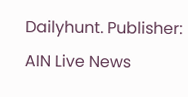Dailyhunt. Publisher: AIN Live News